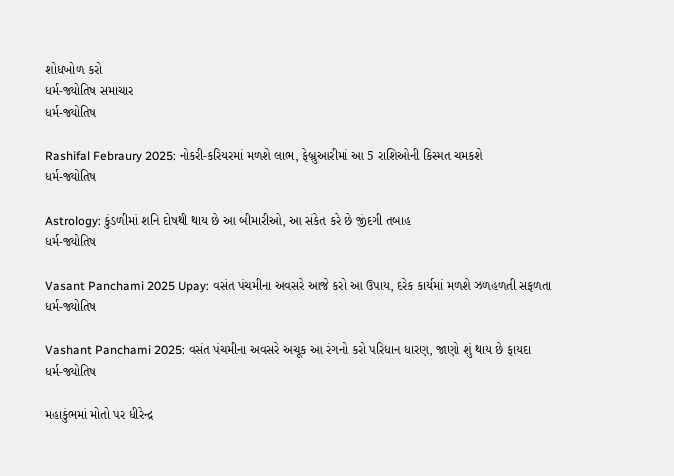શોધખોળ કરો
ધર્મ-જ્યોતિષ સમાચાર
ધર્મ-જ્યોતિષ

Rashifal Febraury 2025: નોકરી-કરિયરમાં મળશે લાભ, ફેબ્રુઆરીમાં આ 5 રાશિઓની કિસ્મત ચમકશે
ધર્મ-જ્યોતિષ

Astrology: કુંડળીમાં શનિ દોષથી થાય છે આ બીમારીઓ, આ સંકેત કરે છે જીંદગી તબાહ
ધર્મ-જ્યોતિષ

Vasant Panchami 2025 Upay: વસંત પંચમીના અવસરે આજે કરો આ ઉપાય, દરેક કાર્યમાં મળશે ઝળહળતી સફળતા
ધર્મ-જ્યોતિષ

Vashant Panchami 2025: વસંત પંચમીના અવસરે અચૂક આ રંગનો કરો પરિધાન ધારણ, જાણો શું થાય છે ફાયદા
ધર્મ-જ્યોતિષ

મહાકુંભમાં મોતો પર ધીરેન્દ્ર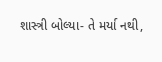શાસ્ત્રી બોલ્યા- તે મર્યા નથી,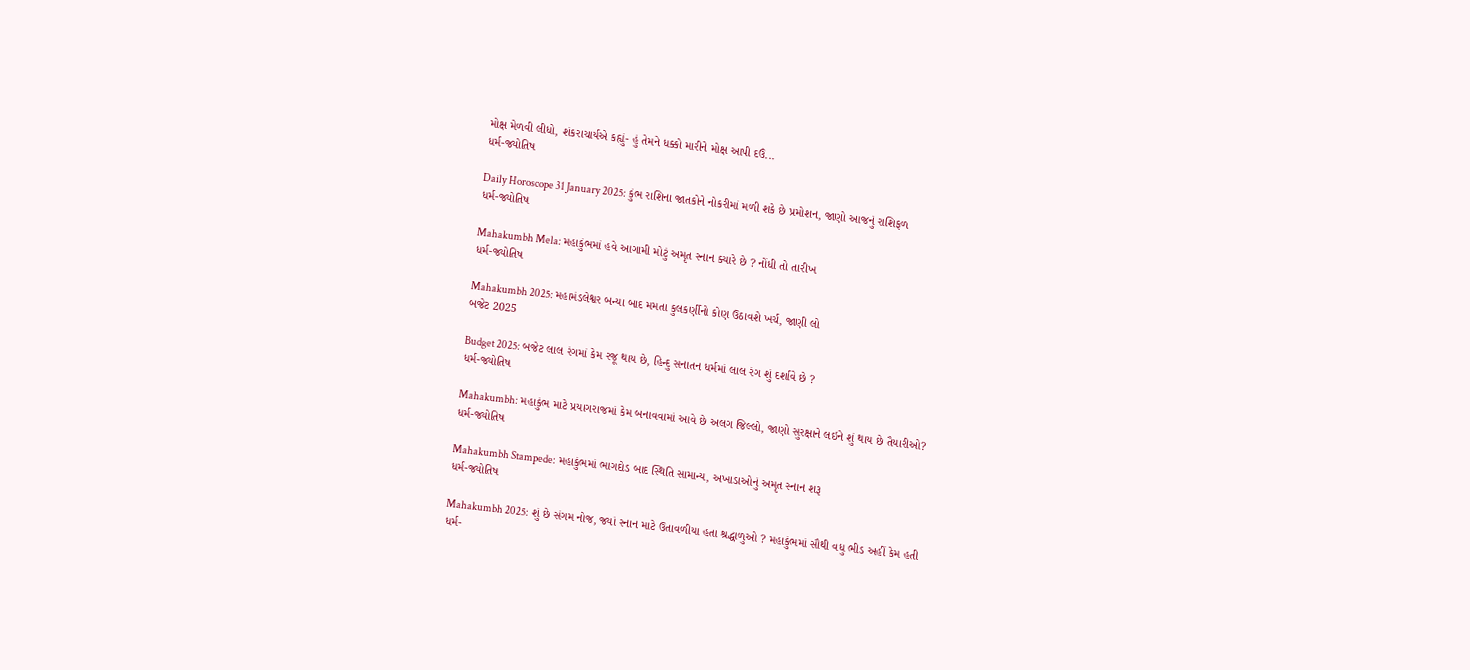મોક્ષ મેળવી લીધો, શંકરાચાર્યએ કહ્યું- હું તેમને ધક્કો મારીને મોક્ષ આપી દઉં...
ધર્મ-જ્યોતિષ

Daily Horoscope 31 January 2025: કુંભ રાશિના જાતકોને નોકરીમાં મળી શકે છે પ્રમોશન, જાણો આજનું રાશિફળ
ધર્મ-જ્યોતિષ

Mahakumbh Mela: મહાકુંભમાં હવે આગામી મોટું અમૃત સ્નાન ક્યારે છે ? નોંધી તો તારીખ
ધર્મ-જ્યોતિષ

Mahakumbh 2025: મહામંડલેશ્વર બન્યા બાદ મમતા કુલકર્ણીનો કોણ ઉઠાવશે ખર્ચ, જાણી લો
બજેટ 2025

Budget 2025: બજેટ લાલ રંગમાં કેમ રજૂ થાય છે, હિન્દુ સનાતન ધર્મમાં લાલ રંગ શું દર્શાવે છે ?
ધર્મ-જ્યોતિષ

Mahakumbh: મહાકુંભ માટે પ્રયાગરાજમાં કેમ બનાવવામાં આવે છે અલગ જિલ્લો, જાણો સુરક્ષાને લઇને શું થાય છે તૈયારીઓ?
ધર્મ-જ્યોતિષ

Mahakumbh Stampede: મહાકુંભમાં ભાગદોડ બાદ સ્થિતિ સામાન્ય, અખાડાઓનું અમૃત સ્નાન શરૂ
ધર્મ-જ્યોતિષ

Mahakumbh 2025: શું છે સંગમ નોજ, જ્યાં સ્નાન માટે ઉતાવળીયા હતા શ્રદ્ધાળુઓ ? મહાકુંભમાં સૌથી વધુ ભીડ અહીં કેમ હતી
ધર્મ-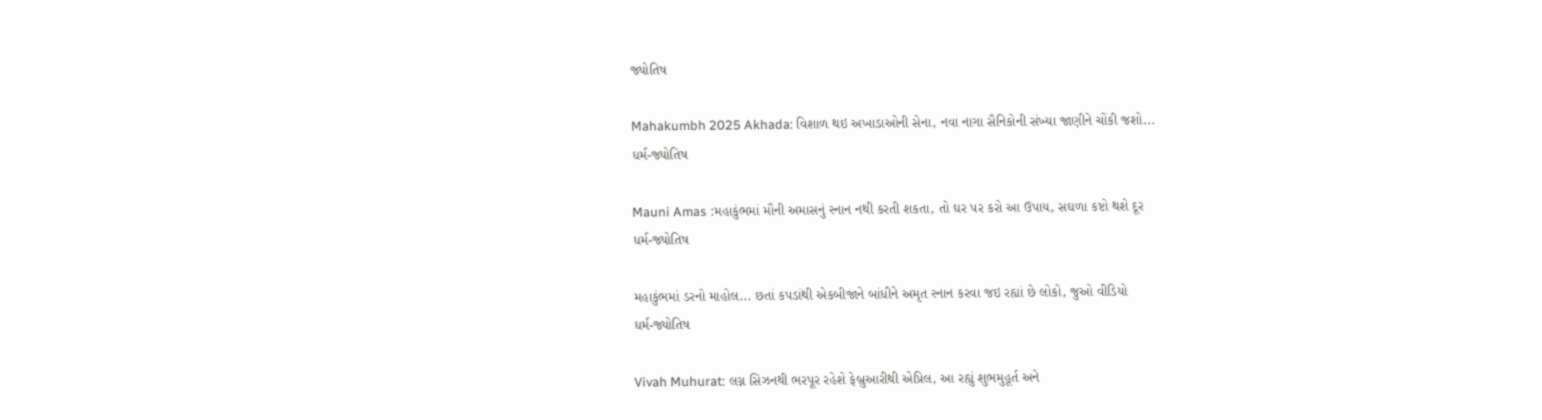જ્યોતિષ

Mahakumbh 2025 Akhada: વિશાળ થઇ અખાડાઓની સેના, નવા નાગા સૈનિકોની સંખ્યા જાણીને ચોંકી જશો...
ધર્મ-જ્યોતિષ

Mauni Amas :મહાકુંભમાં મૌની અમાસનું સ્નાન નથી કરતી શકતા, તો ઘર પર કરો આ ઉપાય, સઘળા કષ્ટો થશે દૂર
ધર્મ-જ્યોતિષ

મહાકુંભમાં ડરનો માહોલ... છતાં કપડાંથી એકબીજાને બાંધીને અમૃત સ્નાન કરવા જઇ રહ્યાં છે લોકો, જુઓ વીડિયો
ધર્મ-જ્યોતિષ

Vivah Muhurat: લગ્ન સિઝનથી ભરપૂર રહેશે ફેબ્રુઆરીથી એપ્રિલ, આ રહ્યું શુભમુહૂર્ત અને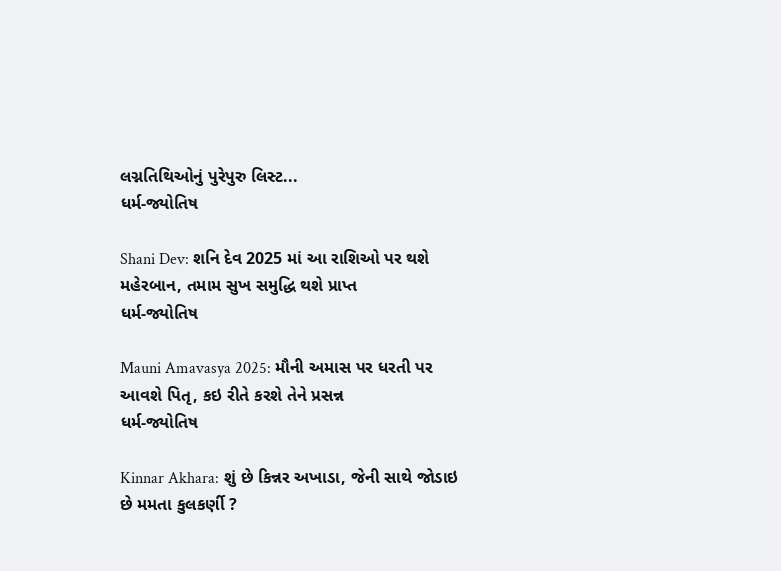લગ્નતિથિઓનું પુરેપુરુ લિસ્ટ...
ધર્મ-જ્યોતિષ

Shani Dev: શનિ દેવ 2025 માં આ રાશિઓ પર થશે મહેરબાન, તમામ સુખ સમુદ્ધિ થશે પ્રાપ્ત
ધર્મ-જ્યોતિષ

Mauni Amavasya 2025: મૌની અમાસ પર ધરતી પર આવશે પિતૃ, કઇ રીતે કરશે તેને પ્રસન્ન
ધર્મ-જ્યોતિષ

Kinnar Akhara: શું છે કિન્નર અખાડા, જેની સાથે જોડાઇ છે મમતા કુલકર્ણી ?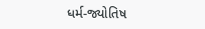ધર્મ-જ્યોતિષ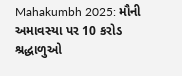Mahakumbh 2025: મૌની અમાવસ્યા પર 10 કરોડ શ્રદ્ધાળુઓ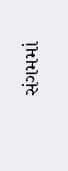સંગમમાં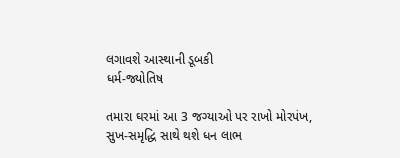લગાવશે આસ્થાની ડૂબકી
ધર્મ-જ્યોતિષ

તમારા ઘરમાં આ 3 જગ્યાઓ પર રાખો મોરપંખ, સુખ-સમૃદ્ધિ સાથે થશે ધન લાભ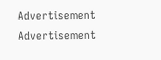Advertisement
Advertisement